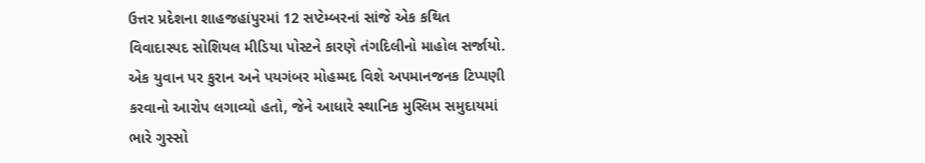ઉત્તર પ્રદેશના શાહજહાંપુરમાં 12 સપ્ટેમ્બરનાં સાંજે એક કથિત વિવાદાસ્પદ સોશિયલ મીડિયા પોસ્ટને કારણે તંગદિલીનો માહોલ સર્જાયો. એક યુવાન પર કુરાન અને પયગંબર મોહમ્મદ વિશે અપમાનજનક ટિપ્પણી કરવાનો આરોપ લગાવ્યો હતો, જેને આધારે સ્થાનિક મુસ્લિમ સમુદાયમાં ભારે ગુસ્સો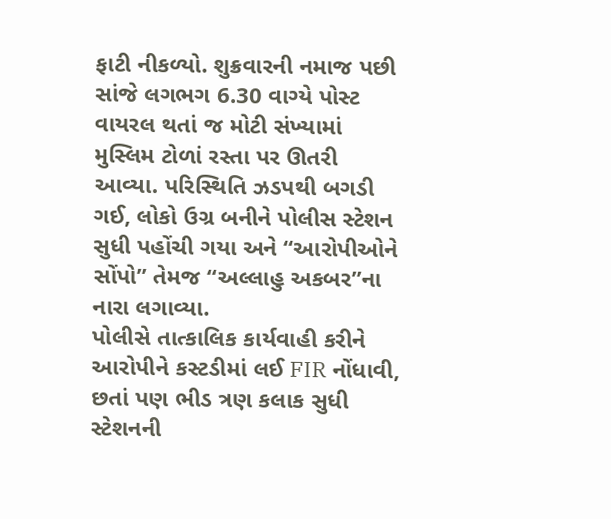ફાટી નીકળ્યો. શુક્રવારની નમાજ પછી સાંજે લગભગ 6.30 વાગ્યે પોસ્ટ વાયરલ થતાં જ મોટી સંખ્યામાં મુસ્લિમ ટોળાં રસ્તા પર ઊતરી આવ્યા. પરિસ્થિતિ ઝડપથી બગડી ગઈ, લોકો ઉગ્ર બનીને પોલીસ સ્ટેશન સુધી પહોંચી ગયા અને “આરોપીઓને સોંપો” તેમજ “અલ્લાહુ અકબર”ના નારા લગાવ્યા.
પોલીસે તાત્કાલિક કાર્યવાહી કરીને આરોપીને કસ્ટડીમાં લઈ FIR નોંધાવી, છતાં પણ ભીડ ત્રણ કલાક સુધી સ્ટેશનની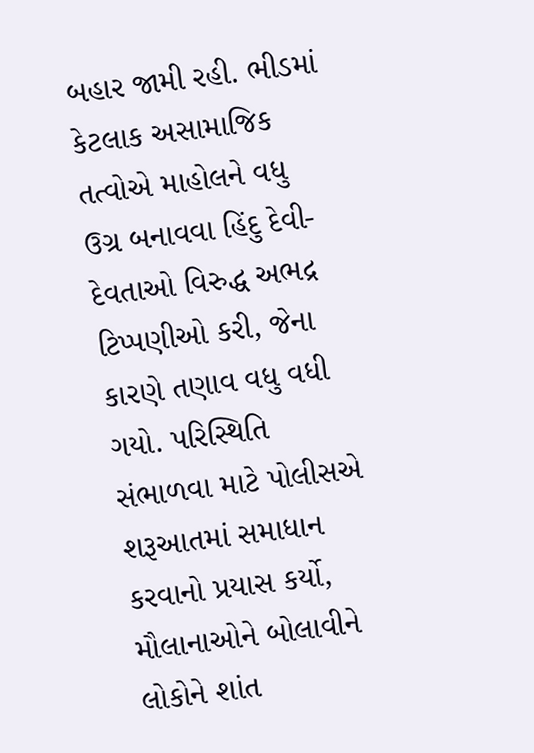બહાર જામી રહી. ભીડમાં કેટલાક અસામાજિક તત્વોએ માહોલને વધુ ઉગ્ર બનાવવા હિંદુ દેવી-દેવતાઓ વિરુદ્ધ અભદ્ર ટિપ્પણીઓ કરી, જેના કારણે તણાવ વધુ વધી ગયો. પરિસ્થિતિ સંભાળવા માટે પોલીસએ શરૂઆતમાં સમાધાન કરવાનો પ્રયાસ કર્યો, મૌલાનાઓને બોલાવીને લોકોને શાંત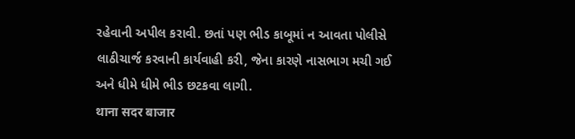રહેવાની અપીલ કરાવી. છતાં પણ ભીડ કાબૂમાં ન આવતા પોલીસે લાઠીચાર્જ કરવાની કાર્યવાહી કરી, જેના કારણે નાસભાગ મચી ગઈ અને ધીમે ધીમે ભીડ છટકવા લાગી.
थाना सदर बाजार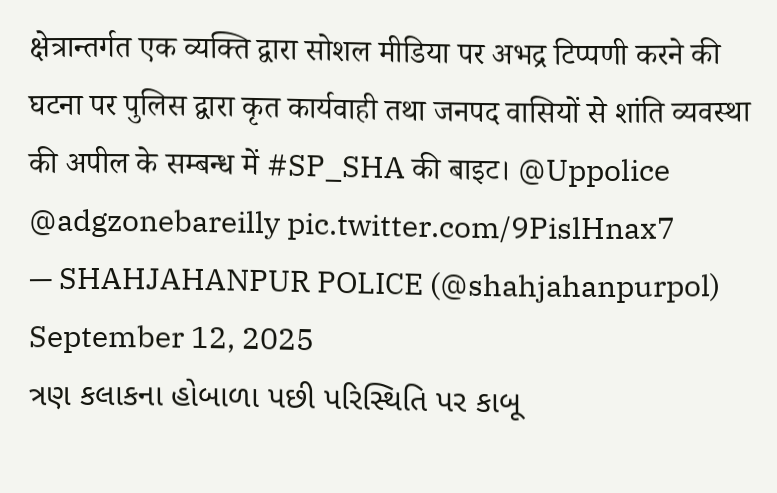क्षेत्रान्तर्गत एक व्यक्ति द्वारा सोशल मीडिया पर अभद्र टिप्पणी करने की घटना पर पुलिस द्वारा कृत कार्यवाही तथा जनपद वासियों से शांति व्यवस्था की अपील के सम्बन्ध में #SP_SHA की बाइट। @Uppolice @adgzonebareilly pic.twitter.com/9PislHnax7
— SHAHJAHANPUR POLICE (@shahjahanpurpol) September 12, 2025
ત્રણ કલાકના હોબાળા પછી પરિસ્થિતિ પર કાબૂ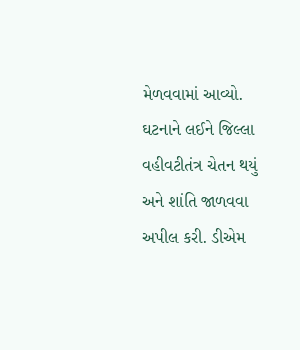મેળવવામાં આવ્યો. ઘટનાને લઈને જિલ્લા વહીવટીતંત્ર ચેતન થયું અને શાંતિ જાળવવા અપીલ કરી. ડીએમ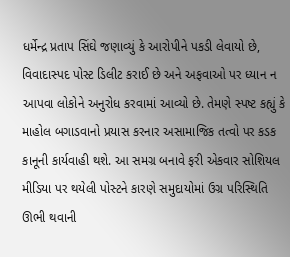ધર્મેન્દ્ર પ્રતાપ સિંઘે જણાવ્યું કે આરોપીને પકડી લેવાયો છે, વિવાદાસ્પદ પોસ્ટ ડિલીટ કરાઈ છે અને અફવાઓ પર ધ્યાન ન આપવા લોકોને અનુરોધ કરવામાં આવ્યો છે. તેમણે સ્પષ્ટ કહ્યું કે માહોલ બગાડવાનો પ્રયાસ કરનાર અસામાજિક તત્વો પર કડક કાનૂની કાર્યવાહી થશે. આ સમગ્ર બનાવે ફરી એકવાર સોશિયલ મીડિયા પર થયેલી પોસ્ટને કારણે સમુદાયોમાં ઉગ્ર પરિસ્થિતિ ઊભી થવાની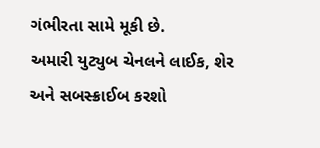ગંભીરતા સામે મૂકી છે.
અમારી યુટ્યુબ ચેનલને લાઈક, શેર અને સબસ્ક્રાઈબ કરશો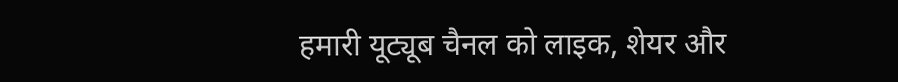हमारी यूट्यूब चैनल को लाइक, शेयर और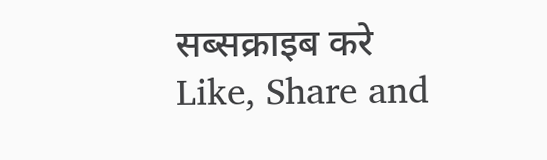सब्सक्राइब करे
Like, Share and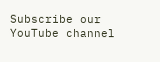Subscribe our YouTube channel